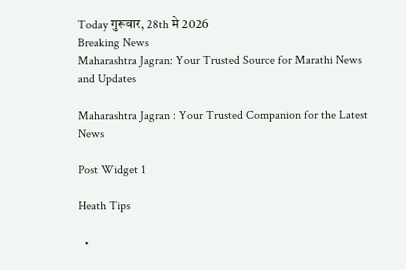Today गुरूवार, 28th मे 2026
Breaking News
Maharashtra Jagran: Your Trusted Source for Marathi News and Updates

Maharashtra Jagran : Your Trusted Companion for the Latest News

Post Widget 1

Heath Tips

  •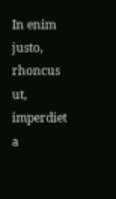In enim justo, rhoncus ut, imperdiet a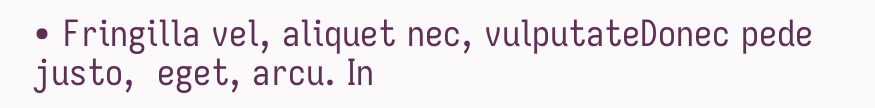• Fringilla vel, aliquet nec, vulputateDonec pede justo,  eget, arcu. In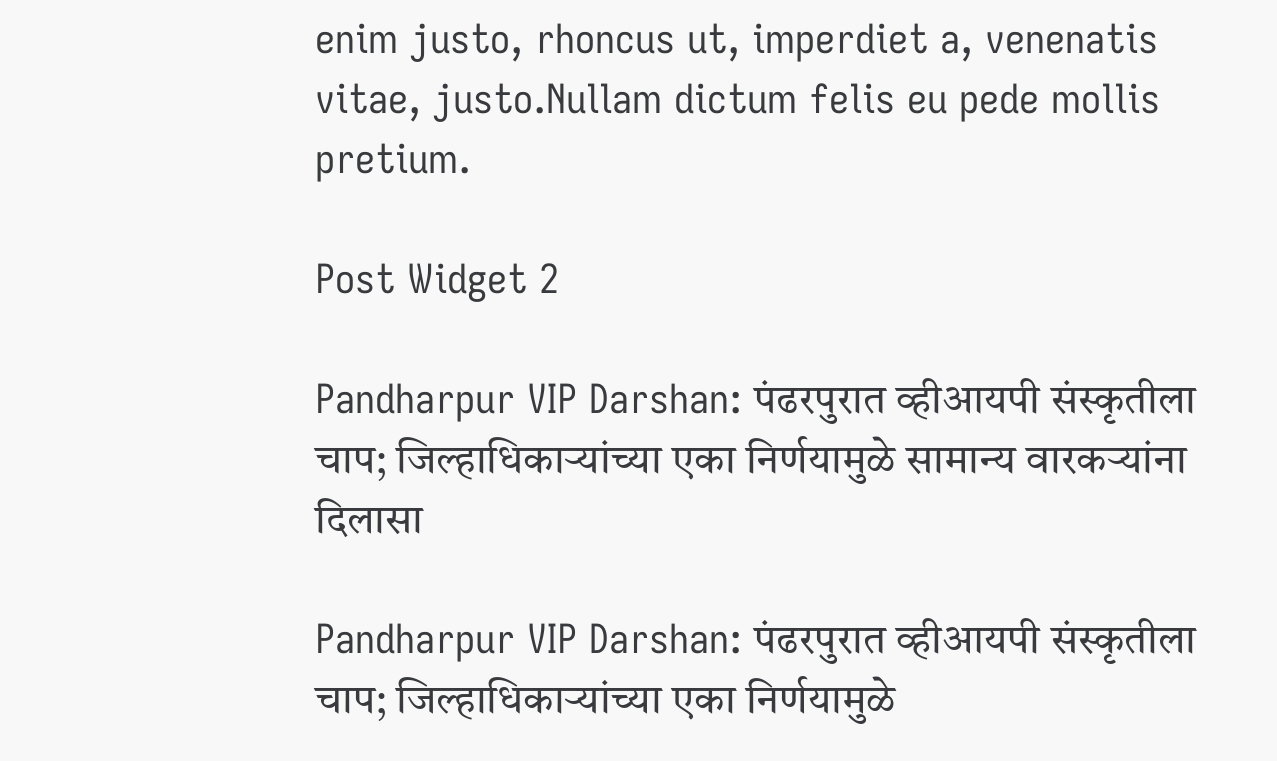enim justo, rhoncus ut, imperdiet a, venenatis vitae, justo.Nullam dictum felis eu pede mollis pretium.

Post Widget 2

Pandharpur VIP Darshan: पंढरपुरात व्हीआयपी संस्कृतीला चाप; जिल्हाधिकाऱ्यांच्या एका निर्णयामुळे सामान्य वारकऱ्यांना दिलासा

Pandharpur VIP Darshan: पंढरपुरात व्हीआयपी संस्कृतीला चाप; जिल्हाधिकाऱ्यांच्या एका निर्णयामुळे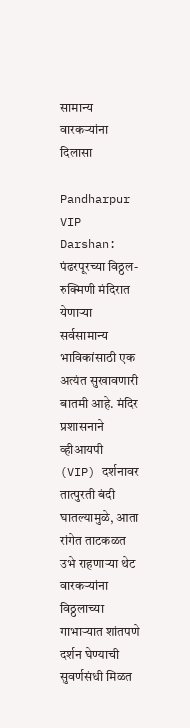सामान्य वारकऱ्यांना दिलासा

Pandharpur VIP Darshan: पंढरपूरच्या विठ्ठल-रुक्मिणी मंदिरात येणाऱ्या सर्वसामान्य भाविकांसाठी एक अत्यंत सुखावणारी बातमी आहे. मंदिर प्रशासनाने व्हीआयपी (VIP) दर्शनावर तात्पुरती बंदी घातल्यामुळे, आता रांगेत ताटकळत उभे राहणाऱ्या थेट वारकऱ्यांना विठ्ठलाच्या गाभाऱ्यात शांतपणे दर्शन घेण्याची सुवर्णसंधी मिळत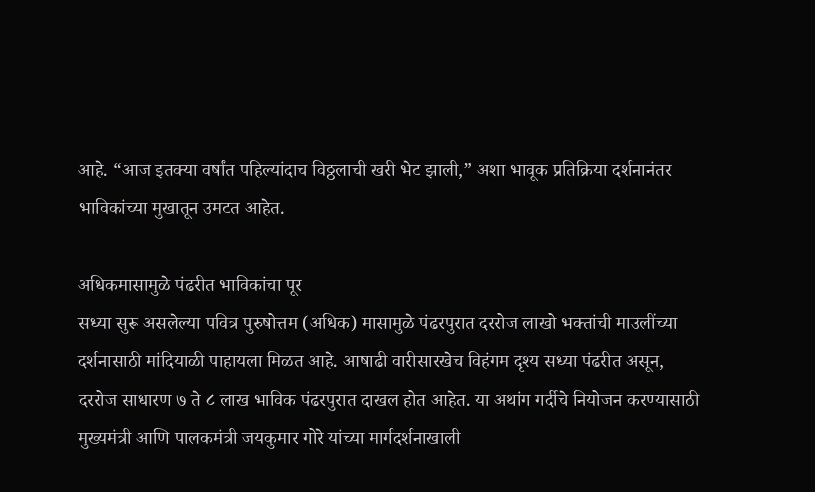आहे. “आज इतक्या वर्षांत पहिल्यांदाच विठ्ठलाची खरी भेट झाली,” अशा भावूक प्रतिक्रिया दर्शनानंतर भाविकांच्या मुखातून उमटत आहेत.

अधिकमासामुळे पंढरीत भाविकांचा पूर
सध्या सुरू असलेल्या पवित्र पुरुषोत्तम (अधिक) मासामुळे पंढरपुरात दररोज लाखो भक्तांची माउलींच्या दर्शनासाठी मांदियाळी पाहायला मिळत आहे. आषाढी वारीसारखेच विहंगम दृश्य सध्या पंढरीत असून, दररोज साधारण ७ ते ८ लाख भाविक पंढरपुरात दाखल होत आहेत. या अथांग गर्दीचे नियोजन करण्यासाठी मुख्यमंत्री आणि पालकमंत्री जयकुमार गोरे यांच्या मार्गदर्शनाखाली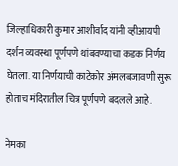जिल्हाधिकारी कुमार आशीर्वाद यांनी व्हीआयपी दर्शन व्यवस्था पूर्णपणे थांबवण्याचा कडक निर्णय घेतला. या निर्णयाची काटेकोर अंमलबजावणी सुरू होताच मंदिरातील चित्र पूर्णपणे बदलले आहे.

नेमका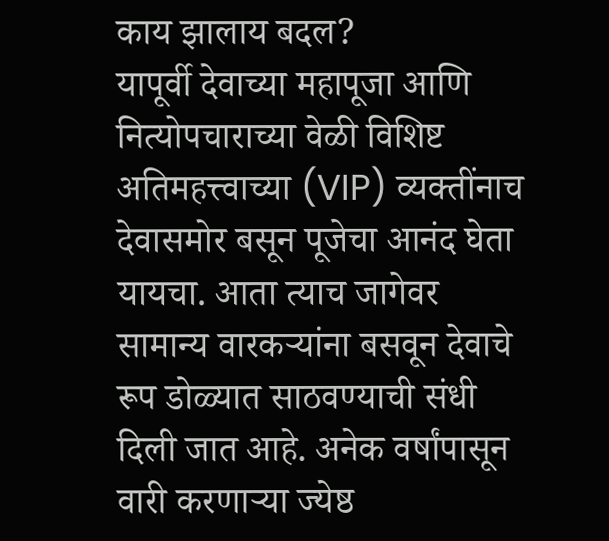काय झालाय बदल?
यापूर्वी देवाच्या महापूजा आणि नित्योपचाराच्या वेळी विशिष्ट अतिमहत्त्वाच्या (VIP) व्यक्तींनाच देवासमोर बसून पूजेचा आनंद घेता यायचा. आता त्याच जागेवर सामान्य वारकऱ्यांना बसवून देवाचे रूप डोळ्यात साठवण्याची संधी दिली जात आहे. अनेक वर्षांपासून वारी करणाऱ्या ज्येष्ठ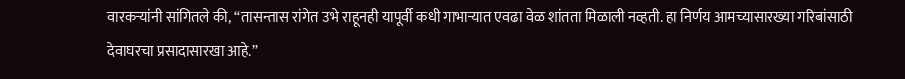वारकऱ्यांनी सांगितले की, “तासन्तास रांगेत उभे राहूनही यापूर्वी कधी गाभाऱ्यात एवढा वेळ शांतता मिळाली नव्हती. हा निर्णय आमच्यासारख्या गरिबांसाठी देवाघरचा प्रसादासारखा आहे.”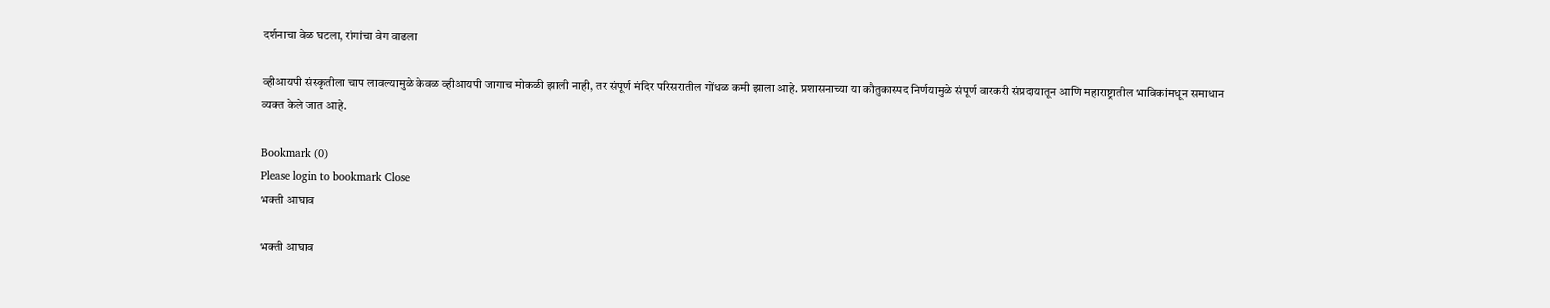दर्शनाचा वेळ घटला, रांगांचा वेग वाढला

व्हीआयपी संस्कृतीला चाप लावल्यामुळे केवळ व्हीआयपी जागाच मोकळी झाली नाही, तर संपूर्ण मंदिर परिसरातील गोंधळ कमी झाला आहे. प्रशासनाच्या या कौतुकास्पद निर्णयामुळे संपूर्ण वारकरी संप्रदायातून आणि महाराष्ट्रातील भाविकांमधून समाधान व्यक्त केले जात आहे.

Bookmark (0)
Please login to bookmark Close
भक्ती आघाव

भक्ती आघाव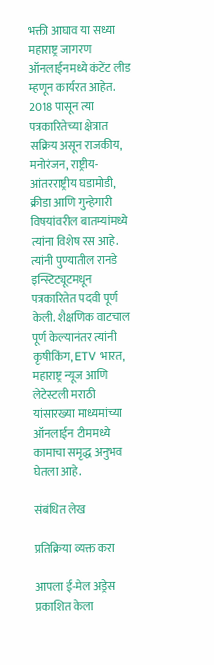भक्ती आघाव या सध्या महाराष्ट्र जागरण ऑनलाईनमध्ये कंटेंट लीड म्हणून कार्यरत आहेत. 2018 पासून त्या पत्रकारितेच्या क्षेत्रात सक्रिय असून राजकीय, मनोरंजन, राष्ट्रीय-आंतरराष्ट्रीय घडामोडी, क्रीडा आणि गुन्हेगारी विषयांवरील बातम्यांमध्ये त्यांना विशेष रस आहे. त्यांनी पुण्यातील रानडे इन्स्टिट्यूटमधून पत्रकारितेत पदवी पूर्ण केली. शैक्षणिक वाटचाल पूर्ण केल्यानंतर त्यांनी कृषीकिंग, ETV भारत, महाराष्ट्र न्यूज आणि लेटेस्टली मराठी यांसारख्या माध्यमांच्या ऑनलाईन टीममध्ये कामाचा समृद्ध अनुभव घेतला आहे.

संबंधित लेख

प्रतिक्रिया व्यक्त करा

आपला ई-मेल अड्रेस प्रकाशित केला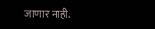जाणार नाही.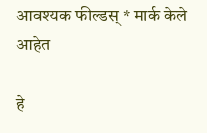आवश्यक फील्डस् * मार्क केले आहेत

हे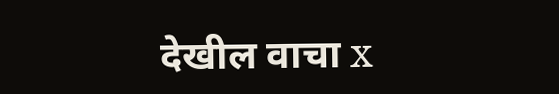देखील वाचा x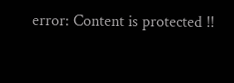error: Content is protected !!